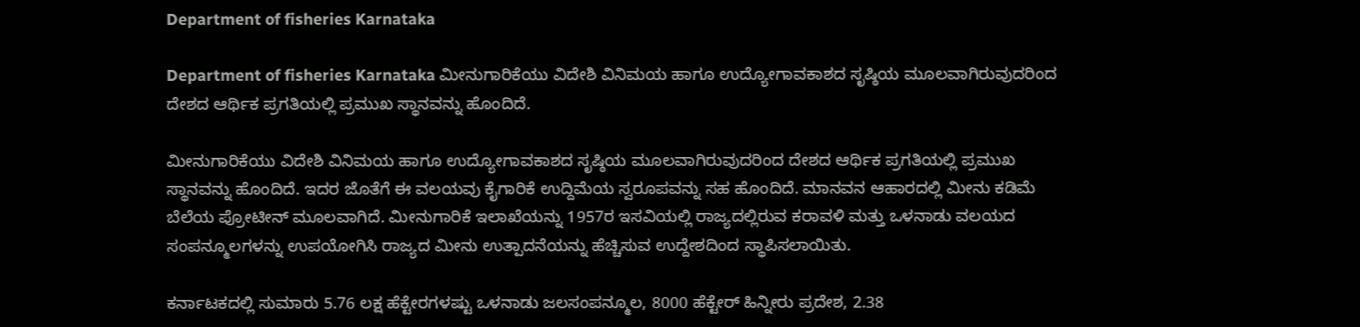Department of fisheries Karnataka

Department of fisheries Karnataka ಮೀನುಗಾರಿಕೆಯು ವಿದೇಶಿ ವಿನಿಮಯ ಹಾಗೂ ಉದ್ಯೋಗಾವಕಾಶದ ಸೃಷ್ಠಿಯ ಮೂಲವಾಗಿರುವುದರಿಂದ ದೇಶದ ಆರ್ಥಿಕ ಪ್ರಗತಿಯಲ್ಲಿ ಪ್ರಮುಖ ಸ್ಥಾನವನ್ನು ಹೊಂದಿದೆ.

ಮೀನುಗಾರಿಕೆಯು ವಿದೇಶಿ ವಿನಿಮಯ ಹಾಗೂ ಉದ್ಯೋಗಾವಕಾಶದ ಸೃಷ್ಠಿಯ ಮೂಲವಾಗಿರುವುದರಿಂದ ದೇಶದ ಆರ್ಥಿಕ ಪ್ರಗತಿಯಲ್ಲಿ ಪ್ರಮುಖ ಸ್ಥಾನವನ್ನು ಹೊಂದಿದೆ. ಇದರ ಜೊತೆಗೆ ಈ ವಲಯವು ಕೈಗಾರಿಕೆ ಉದ್ದಿಮೆಯ ಸ್ವರೂಪವನ್ನು ಸಹ ಹೊಂದಿದೆ. ಮಾನವನ ಆಹಾರದಲ್ಲಿ ಮೀನು ಕಡಿಮೆ ಬೆಲೆಯ ಪ್ರೋಟೀನ್ ಮೂಲವಾಗಿದೆ. ಮೀನುಗಾರಿಕೆ ಇಲಾಖೆಯನ್ನು 1957ರ ಇಸವಿಯಲ್ಲಿ ರಾಜ್ಯದಲ್ಲಿರುವ ಕರಾವಳಿ ಮತ್ತು ಒಳನಾಡು ವಲಯದ ಸಂಪನ್ಮೂಲಗಳನ್ನು ಉಪಯೋಗಿಸಿ ರಾಜ್ಯದ ಮೀನು ಉತ್ಪಾದನೆಯನ್ನು ಹೆಚ್ಚಿಸುವ ಉದ್ದೇಶದಿಂದ ಸ್ಥಾಪಿಸಲಾಯಿತು.

ಕರ್ನಾಟಕದಲ್ಲಿ ಸುಮಾರು 5.76 ಲಕ್ಷ ಹೆಕ್ಟೇರಗಳಷ್ಟು ಒಳನಾಡು ಜಲಸಂಪನ್ಮೂಲ, 8000 ಹೆಕ್ಟೇರ್ ಹಿನ್ನೀರು ಪ್ರದೇಶ, 2.38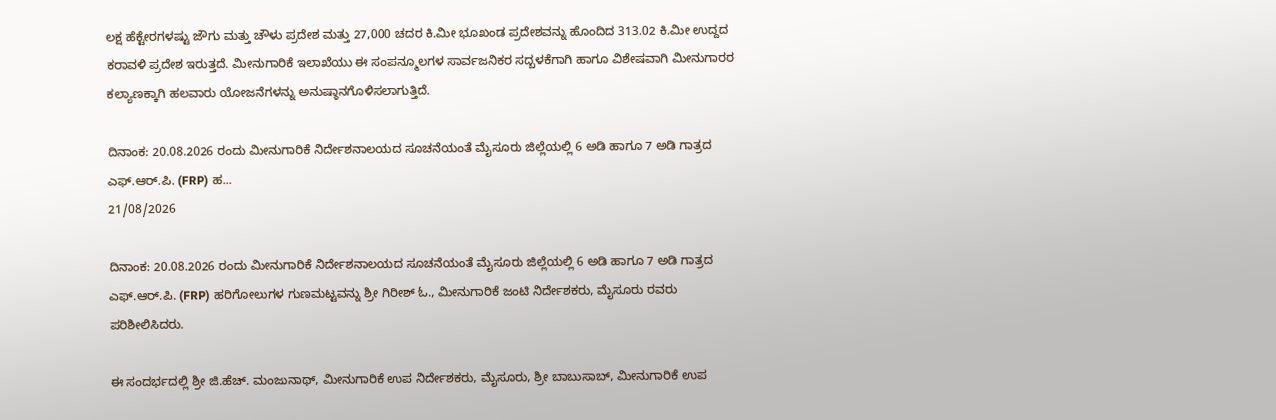ಲಕ್ಷ ಹೆಕ್ಟೇರಗಳಷ್ಟು ಜೌಗು ಮತ್ತು ಚೌಳು ಪ್ರದೇಶ ಮತ್ತು 27,000 ಚದರ ಕಿ.ಮೀ ಭೂಖಂಡ ಪ್ರದೇಶವನ್ನು ಹೊಂದಿದ 313.02 ಕಿ.ಮೀ ಉದ್ದದ ಕರಾವಳಿ ಪ್ರದೇಶ ಇರುತ್ತದೆ. ಮೀನುಗಾರಿಕೆ ಇಲಾಖೆಯು ಈ ಸಂಪನ್ಮೂಲಗಳ ಸಾರ್ವಜನಿಕರ ಸದ್ಬಳಕೆಗಾಗಿ ಹಾಗೂ ವಿಶೇಷವಾಗಿ ಮೀನುಗಾರರ ಕಲ್ಯಾಣಕ್ಕಾಗಿ ಹಲವಾರು ಯೋಜನೆಗಳನ್ನು ಅನುಷ್ಠಾನಗೊಳಿಸಲಾಗುತ್ತಿದೆ.

ದಿನಾಂಕ: 20.08.2026 ರಂದು ಮೀನುಗಾರಿಕೆ ನಿರ್ದೇಶನಾಲಯದ ಸೂಚನೆಯಂತೆ ಮೈಸೂರು ಜಿಲ್ಲೆಯಲ್ಲಿ 6 ಅಡಿ ಹಾಗೂ 7 ಅಡಿ ಗಾತ್ರದ ಎಫ್.ಆರ್.ಪಿ. (FRP) ಹ...
21/08/2026

ದಿನಾಂಕ: 20.08.2026 ರಂದು ಮೀನುಗಾರಿಕೆ ನಿರ್ದೇಶನಾಲಯದ ಸೂಚನೆಯಂತೆ ಮೈಸೂರು ಜಿಲ್ಲೆಯಲ್ಲಿ 6 ಅಡಿ ಹಾಗೂ 7 ಅಡಿ ಗಾತ್ರದ ಎಫ್.ಆರ್.ಪಿ. (FRP) ಹರಿಗೋಲುಗಳ ಗುಣಮಟ್ಟವನ್ನು ಶ್ರೀ ಗಿರೀಶ್ ಓ., ಮೀನುಗಾರಿಕೆ ಜಂಟಿ ನಿರ್ದೇಶಕರು, ಮೈಸೂರು ರವರು ಪರಿಶೀಲಿಸಿದರು.

ಈ ಸಂದರ್ಭದಲ್ಲಿ ಶ್ರೀ ಜಿ.ಹೆಚ್. ಮಂಜುನಾಥ್‌, ಮೀನುಗಾರಿಕೆ ಉಪ ನಿರ್ದೇಶಕರು, ಮೈಸೂರು, ಶ್ರೀ ಬಾಬುಸಾಬ್, ಮೀನುಗಾರಿಕೆ ಉಪ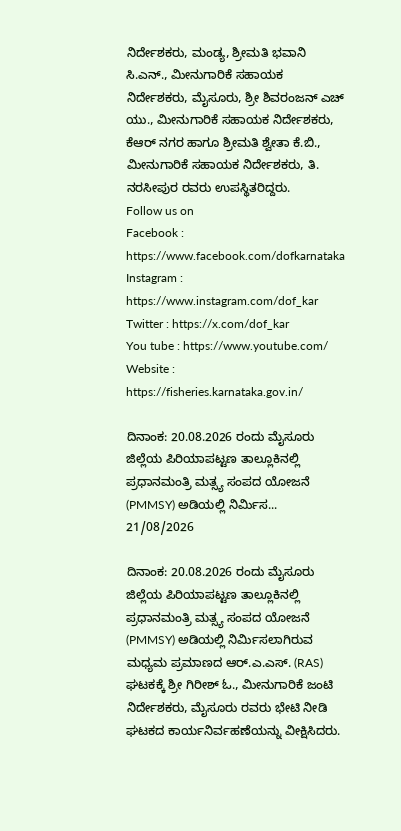ನಿರ್ದೇಶಕರು, ಮಂಡ್ಯ, ಶ್ರೀಮತಿ ಭವಾನಿ ಸಿ.ಎನ್., ಮೀನುಗಾರಿಕೆ ಸಹಾಯಕ ನಿರ್ದೇಶಕರು, ಮೈಸೂರು, ಶ್ರೀ ಶಿವರಂಜನ್ ಎಚ್ ಯು., ಮೀನುಗಾರಿಕೆ ಸಹಾಯಕ ನಿರ್ದೇಶಕರು, ಕೆಆರ್ ನಗರ ಹಾಗೂ ಶ್ರೀಮತಿ ಶ್ವೇತಾ ಕೆ.ಬಿ., ಮೀನುಗಾರಿಕೆ ಸಹಾಯಕ ನಿರ್ದೇಶಕರು, ತಿ. ನರಸೀಪುರ ರವರು ಉಪಸ್ಥಿತರಿದ್ದರು.
Follow us on
Facebook : https://www.facebook.com/dofkarnataka
Instagram : https://www.instagram.com/dof_kar
Twitter : https://x.com/dof_kar
You tube : https://www.youtube.com/
Website : https://fisheries.karnataka.gov.in/

ದಿನಾಂಕ: 20.08.2026 ರಂದು ಮೈಸೂರು ಜಿಲ್ಲೆಯ ಪಿರಿಯಾಪಟ್ಟಣ ತಾಲ್ಲೂಕಿನಲ್ಲಿ ಪ್ರಧಾನಮಂತ್ರಿ ಮತ್ಸ್ಯ ಸಂಪದ ಯೋಜನೆ (PMMSY) ಅಡಿಯಲ್ಲಿ ನಿರ್ಮಿಸ...
21/08/2026

ದಿನಾಂಕ: 20.08.2026 ರಂದು ಮೈಸೂರು ಜಿಲ್ಲೆಯ ಪಿರಿಯಾಪಟ್ಟಣ ತಾಲ್ಲೂಕಿನಲ್ಲಿ ಪ್ರಧಾನಮಂತ್ರಿ ಮತ್ಸ್ಯ ಸಂಪದ ಯೋಜನೆ (PMMSY) ಅಡಿಯಲ್ಲಿ ನಿರ್ಮಿಸಲಾಗಿರುವ ಮಧ್ಯಮ ಪ್ರಮಾಣದ ಆರ್.ಎ.ಎಸ್. (RAS) ಘಟಕಕ್ಕೆ ಶ್ರೀ ಗಿರೀಶ್ ಓ., ಮೀನುಗಾರಿಕೆ ಜಂಟಿ ನಿರ್ದೇಶಕರು, ಮೈಸೂರು ರವರು ಭೇಟಿ ನೀಡಿ ಘಟಕದ ಕಾರ್ಯನಿರ್ವಹಣೆಯನ್ನು ವೀಕ್ಷಿಸಿದರು.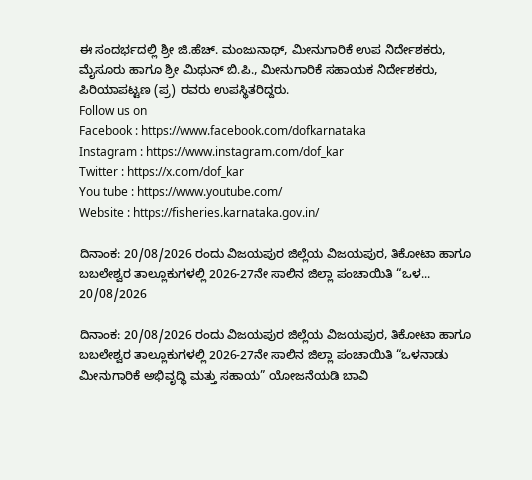ಈ ಸಂದರ್ಭದಲ್ಲಿ ಶ್ರೀ ಜಿ.ಹೆಚ್. ಮಂಜುನಾಥ್‌, ಮೀನುಗಾರಿಕೆ ಉಪ ನಿರ್ದೇಶಕರು, ಮೈಸೂರು ಹಾಗೂ ಶ್ರೀ ಮಿಥುನ್ ಬಿ.ಪಿ., ಮೀನುಗಾರಿಕೆ ಸಹಾಯಕ ನಿರ್ದೇಶಕರು, ಪಿರಿಯಾಪಟ್ಟಣ (ಪ್ರ) ರವರು ಉಪಸ್ಥಿತರಿದ್ದರು.
Follow us on
Facebook : https://www.facebook.com/dofkarnataka
Instagram : https://www.instagram.com/dof_kar
Twitter : https://x.com/dof_kar
You tube : https://www.youtube.com/
Website : https://fisheries.karnataka.gov.in/

ದಿನಾಂಕ: 20/08/2026 ರಂದು ವಿಜಯಪುರ ಜಿಲ್ಲೆಯ ವಿಜಯಪುರ, ತಿಕೋಟಾ ಹಾಗೂ ಬಬಲೇಶ್ವರ ತಾಲ್ಲೂಕುಗಳಲ್ಲಿ 2026-27ನೇ ಸಾಲಿನ ಜಿಲ್ಲಾ ಪಂಚಾಯಿತಿ “ಒಳ...
20/08/2026

ದಿನಾಂಕ: 20/08/2026 ರಂದು ವಿಜಯಪುರ ಜಿಲ್ಲೆಯ ವಿಜಯಪುರ, ತಿಕೋಟಾ ಹಾಗೂ ಬಬಲೇಶ್ವರ ತಾಲ್ಲೂಕುಗಳಲ್ಲಿ 2026-27ನೇ ಸಾಲಿನ ಜಿಲ್ಲಾ ಪಂಚಾಯಿತಿ “ಒಳನಾಡು ಮೀನುಗಾರಿಕೆ ಅಭಿವೃದ್ಧಿ ಮತ್ತು ಸಹಾಯ” ಯೋಜನೆಯಡಿ ಬಾವಿ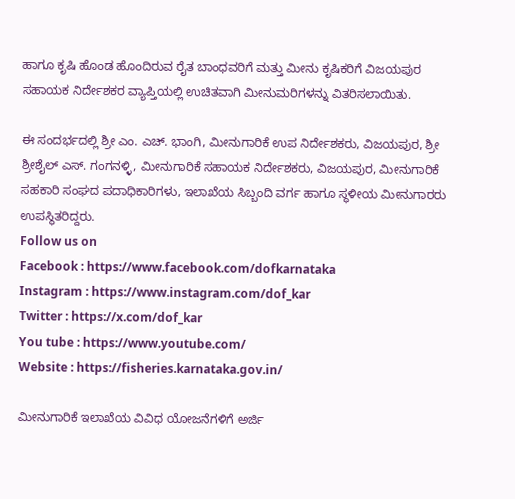ಹಾಗೂ ಕೃಷಿ ಹೊಂಡ ಹೊಂದಿರುವ ರೈತ ಬಾಂಧವರಿಗೆ ಮತ್ತು ಮೀನು ಕೃಷಿಕರಿಗೆ ವಿಜಯಪುರ ಸಹಾಯಕ ನಿರ್ದೇಶಕರ ವ್ಯಾಪ್ತಿಯಲ್ಲಿ ಉಚಿತವಾಗಿ ಮೀನುಮರಿಗಳನ್ನು ವಿತರಿಸಲಾಯಿತು.

ಈ ಸಂದರ್ಭದಲ್ಲಿ ಶ್ರೀ ಎಂ. ಎಚ್. ಭಾಂಗಿ, ಮೀನುಗಾರಿಕೆ ಉಪ ನಿರ್ದೇಶಕರು, ವಿಜಯಪುರ, ಶ್ರೀ ಶ್ರೀಶೈಲ್ ಎಸ್. ಗಂಗನಳ್ಳಿ, ಮೀನುಗಾರಿಕೆ ಸಹಾಯಕ ನಿರ್ದೇಶಕರು, ವಿಜಯಪುರ, ಮೀನುಗಾರಿಕೆ ಸಹಕಾರಿ ಸಂಘದ ಪದಾಧಿಕಾರಿಗಳು, ಇಲಾಖೆಯ ಸಿಬ್ಬಂದಿ ವರ್ಗ ಹಾಗೂ ಸ್ಥಳೀಯ ಮೀನುಗಾರರು ಉಪಸ್ಥಿತರಿದ್ದರು.
Follow us on
Facebook : https://www.facebook.com/dofkarnataka
Instagram : https://www.instagram.com/dof_kar
Twitter : https://x.com/dof_kar
You tube : https://www.youtube.com/
Website : https://fisheries.karnataka.gov.in/

ಮೀನುಗಾರಿಕೆ ಇಲಾಖೆಯ ವಿವಿಧ ಯೋಜನೆಗಳಿಗೆ ಅರ್ಜಿ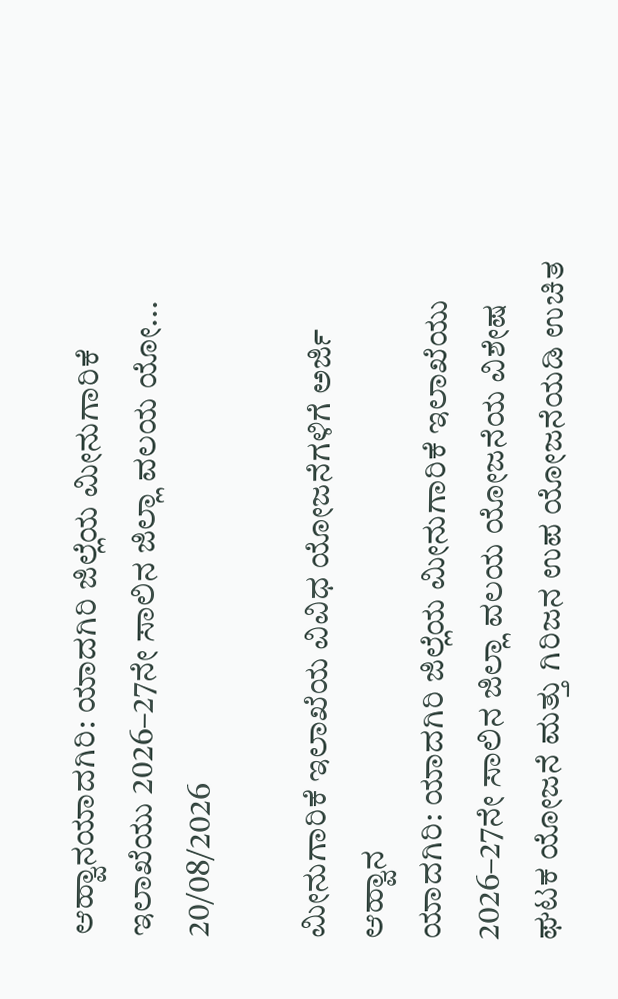ಆಹ್ವಾನಯಾದಗಿರಿ: ಯಾದಗಿರಿ ಜಿಲ್ಲೆಯ ಮೀನುಗಾರಿಕೆ ಇಲಾಖೆಯು 2026–27ನೇ ಸಾಲಿನ ಜಿಲ್ಲಾ ವಲಯ ಯೋ...
20/08/2026

ಮೀನುಗಾರಿಕೆ ಇಲಾಖೆಯ ವಿವಿಧ ಯೋಜನೆಗಳಿಗೆ ಅರ್ಜಿ ಆಹ್ವಾನ
ಯಾದಗಿರಿ: ಯಾದಗಿರಿ ಜಿಲ್ಲೆಯ ಮೀನುಗಾರಿಕೆ ಇಲಾಖೆಯು 2026–27ನೇ ಸಾಲಿನ ಜಿಲ್ಲಾ ವಲಯ ಯೋಜನೆಯ ವಿಶೇಷ ಘಟಕ ಯೋಜನೆ ಮತ್ತು ಗಿರಿಜನ ಉಪ ಯೋಜನೆಯಡಿ ಉಚಿತ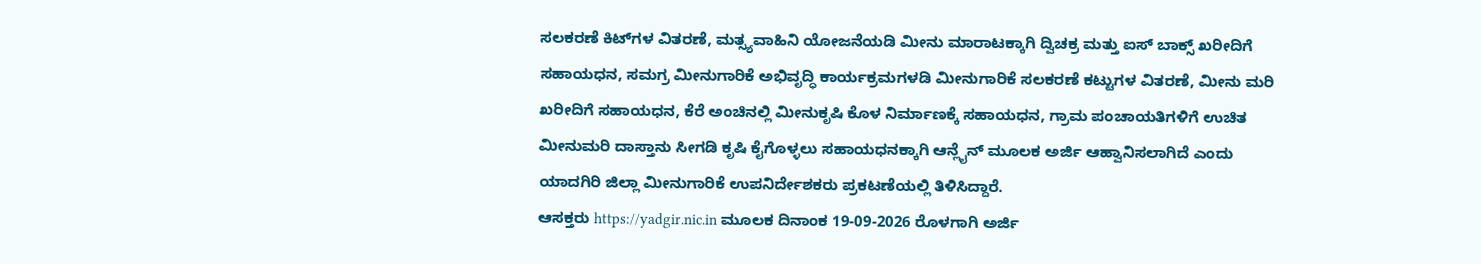ಸಲಕರಣೆ ಕಿಟ್‌ಗಳ ವಿತರಣೆ, ಮತ್ಸ್ಯವಾಹಿನಿ ಯೋಜನೆಯಡಿ ಮೀನು ಮಾರಾಟಕ್ಕಾಗಿ ದ್ವಿಚಕ್ರ ಮತ್ತು ಐಸ್‌ ಬಾಕ್ಸ್‌ ಖರೀದಿಗೆ ಸಹಾಯಧನ, ಸಮಗ್ರ ಮೀನುಗಾರಿಕೆ ಅಭಿವೃದ್ಧಿ ಕಾರ್ಯಕ್ರಮಗಳಡಿ ಮೀನುಗಾರಿಕೆ ಸಲಕರಣೆ ಕಟ್ಟುಗಳ ವಿತರಣೆ, ಮೀನು ಮರಿ ಖರೀದಿಗೆ ಸಹಾಯಧನ, ಕೆರೆ ಅಂಚಿನಲ್ಲಿ ಮೀನುಕೃಷಿ ಕೊಳ ನಿರ್ಮಾಣಕ್ಕೆ ಸಹಾಯಧನ, ಗ್ರಾಮ ಪಂಚಾಯತಿಗಳಿಗೆ ಉಚಿತ ಮೀನುಮರಿ ದಾಸ್ತಾನು ಸೀಗಡಿ ಕೃಷಿ ಕೈಗೊಳ್ಳಲು ಸಹಾಯಧನಕ್ಕಾಗಿ ಆನ್ಲೈನ್ ಮೂಲಕ ಅರ್ಜಿ ಆಹ್ವಾನಿಸಲಾಗಿದೆ ಎಂದು ಯಾದಗಿರಿ ಜಿಲ್ಲಾ ಮೀನುಗಾರಿಕೆ ಉಪನಿರ್ದೇಶಕರು ಪ್ರಕಟಣೆಯಲ್ಲಿ ತಿಳಿಸಿದ್ದಾರೆ.
ಆಸಕ್ತರು https://yadgir.nic.in ಮೂಲಕ ದಿನಾಂಕ 19-09-2026 ರೊಳಗಾಗಿ ಅರ್ಜಿ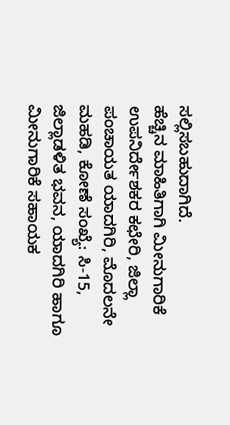ಸಲ್ಲಿಸಬಹುದಾಗಿದೆ.
ಹೆಚ್ಚಿನ ಮಾಹಿತಿಗಾಗಿ ಮೀನುಗಾರಿಕೆ ಉಪನಿರ್ದೇಶಕರ ಕಛೇರಿ, ಜಿಲ್ಲಾ ಪಂಚಾಯತ ಯಾದಗಿರಿ, ಮೊದಲನೇ ಮಹಡಿ, ಕೋಣೆ ಸಂಖ್ಯೆ: ಸಿ-15, ಜಿಲ್ಲಾಡಳಿತ ಭವನ, ಯಾದಗಿರಿ ಹಾಗೂ ಮೀನುಗಾರಿಕೆ ಸಹಾಯಕ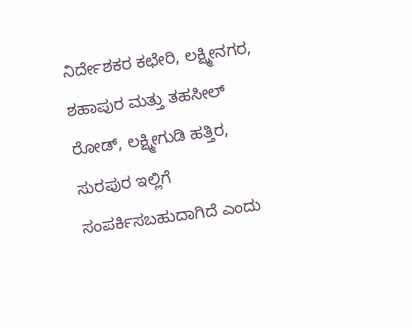ನಿರ್ದೇಶಕರ ಕಛೇರಿ, ಲಕ್ಷ್ಮೀನಗರ, ಶಹಾಪುರ ಮತ್ತು ತಹಸೀಲ್‌ ರೋಡ್‌, ಲಕ್ಷ್ಮೀಗುಡಿ ಹತ್ತಿರ, ಸುರಪುರ ಇಲ್ಲಿಗೆ ಸಂಪರ್ಕಿಸಬಹುದಾಗಿದೆ ಎಂದು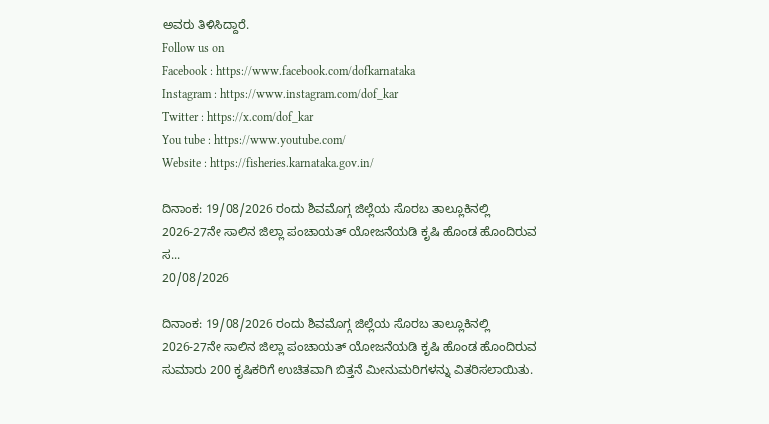ಅವರು ತಿಳಿಸಿದ್ದಾರೆ.
Follow us on
Facebook : https://www.facebook.com/dofkarnataka
Instagram : https://www.instagram.com/dof_kar
Twitter : https://x.com/dof_kar
You tube : https://www.youtube.com/
Website : https://fisheries.karnataka.gov.in/

ದಿನಾಂಕ: 19/08/2026 ರಂದು ಶಿವಮೊಗ್ಗ ಜಿಲ್ಲೆಯ ಸೊರಬ ತಾಲ್ಲೂಕಿನಲ್ಲಿ 2026-27ನೇ ಸಾಲಿನ ಜಿಲ್ಲಾ ಪಂಚಾಯತ್ ಯೋಜನೆಯಡಿ ಕೃಷಿ ಹೊಂಡ ಹೊಂದಿರುವ ಸ...
20/08/2026

ದಿನಾಂಕ: 19/08/2026 ರಂದು ಶಿವಮೊಗ್ಗ ಜಿಲ್ಲೆಯ ಸೊರಬ ತಾಲ್ಲೂಕಿನಲ್ಲಿ 2026-27ನೇ ಸಾಲಿನ ಜಿಲ್ಲಾ ಪಂಚಾಯತ್ ಯೋಜನೆಯಡಿ ಕೃಷಿ ಹೊಂಡ ಹೊಂದಿರುವ ಸುಮಾರು 200 ಕೃಷಿಕರಿಗೆ ಉಚಿತವಾಗಿ ಬಿತ್ತನೆ ಮೀನುಮರಿಗಳನ್ನು ವಿತರಿಸಲಾಯಿತು.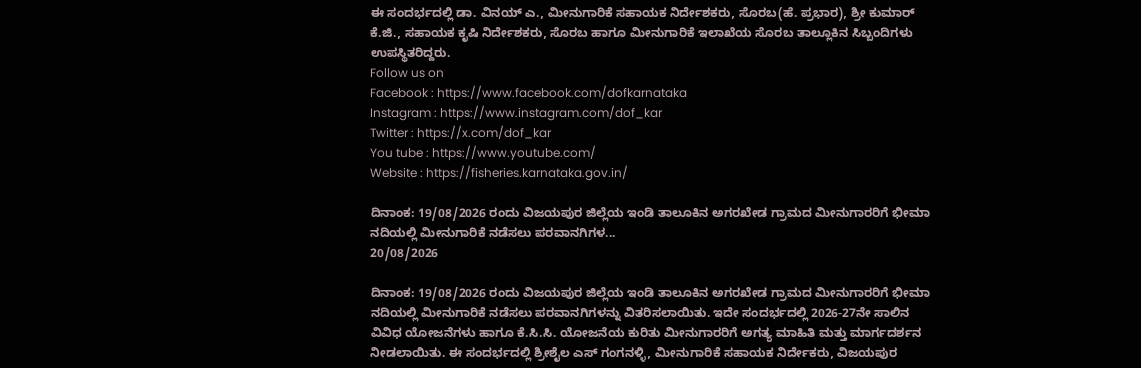ಈ ಸಂದರ್ಭದಲ್ಲಿ ಡಾ. ವಿನಯ್ ಎ., ಮೀನುಗಾರಿಕೆ ಸಹಾಯಕ ನಿರ್ದೇಶಕರು, ಸೊರಬ(ಹೆ. ಪ್ರಭಾರ), ಶ್ರೀ ಕುಮಾರ್ ಕೆ.ಜಿ., ಸಹಾಯಕ ಕೃಷಿ ನಿರ್ದೇಶಕರು, ಸೊರಬ ಹಾಗೂ ಮೀನುಗಾರಿಕೆ ಇಲಾಖೆಯ ಸೊರಬ ತಾಲ್ಲೂಕಿನ ಸಿಬ್ಬಂದಿಗಳು ಉಪಸ್ಥಿತರಿದ್ದರು.
Follow us on
Facebook : https://www.facebook.com/dofkarnataka
Instagram : https://www.instagram.com/dof_kar
Twitter : https://x.com/dof_kar
You tube : https://www.youtube.com/
Website : https://fisheries.karnataka.gov.in/

ದಿನಾಂಕ: 19/08/2026 ರಂದು ವಿಜಯಪುರ ಜಿಲ್ಲೆಯ ಇಂಡಿ ತಾಲೂಕಿನ ಅಗರಖೇಡ ಗ್ರಾಮದ ಮೀನುಗಾರರಿಗೆ ಭೀಮಾ ನದಿಯಲ್ಲಿ ಮೀನುಗಾರಿಕೆ ನಡೆಸಲು ಪರವಾನಗಿಗಳ...
20/08/2026

ದಿನಾಂಕ: 19/08/2026 ರಂದು ವಿಜಯಪುರ ಜಿಲ್ಲೆಯ ಇಂಡಿ ತಾಲೂಕಿನ ಅಗರಖೇಡ ಗ್ರಾಮದ ಮೀನುಗಾರರಿಗೆ ಭೀಮಾ ನದಿಯಲ್ಲಿ ಮೀನುಗಾರಿಕೆ ನಡೆಸಲು ಪರವಾನಗಿಗಳನ್ನು ವಿತರಿಸಲಾಯಿತು. ಇದೇ ಸಂದರ್ಭದಲ್ಲಿ 2026-27ನೇ ಸಾಲಿನ ವಿವಿಧ ಯೋಜನೆಗಳು ಹಾಗೂ ಕೆ.ಸಿ.ಸಿ. ಯೋಜನೆಯ ಕುರಿತು ಮೀನುಗಾರರಿಗೆ ಅಗತ್ಯ ಮಾಹಿತಿ ಮತ್ತು ಮಾರ್ಗದರ್ಶನ ನೀಡಲಾಯಿತು. ಈ ಸಂದರ್ಭದಲ್ಲಿ ಶ್ರೀಶೈಲ ಎಸ್ ಗಂಗನಳ್ಳಿ, ಮೀನುಗಾರಿಕೆ ಸಹಾಯಕ ನಿರ್ದೇಕರು, ವಿಜಯಪುರ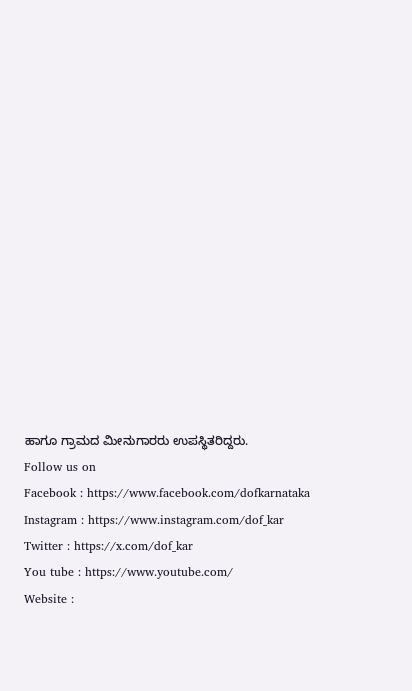ಹಾಗೂ ಗ್ರಾಮದ ಮೀನುಗಾರರು ಉಪಸ್ಥಿತರಿದ್ದರು.
Follow us on
Facebook : https://www.facebook.com/dofkarnataka
Instagram : https://www.instagram.com/dof_kar
Twitter : https://x.com/dof_kar
You tube : https://www.youtube.com/
Website :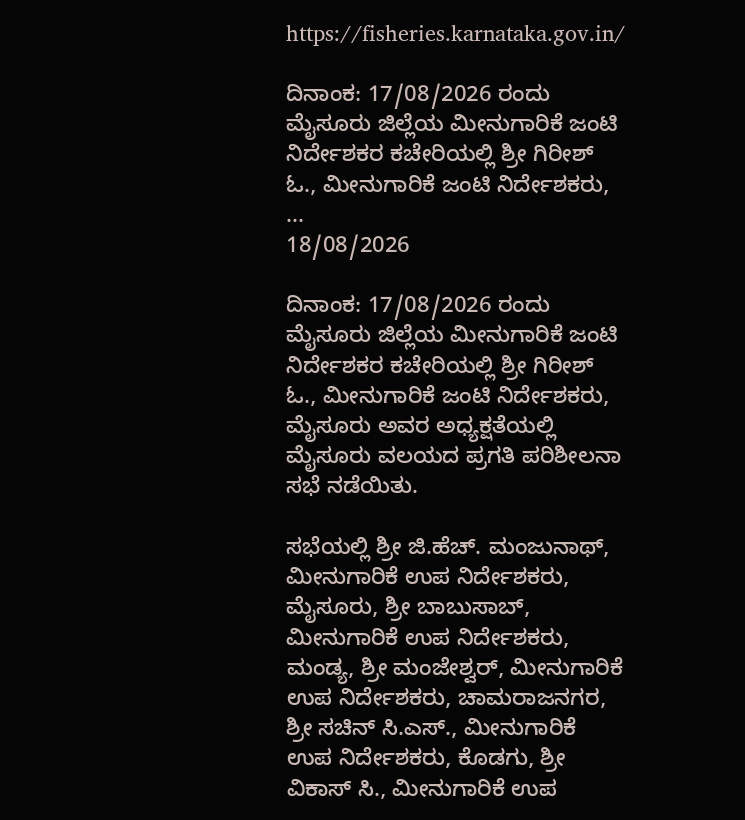https://fisheries.karnataka.gov.in/

ದಿನಾಂಕ: 17/08/2026 ರಂದು ಮೈಸೂರು ಜಿಲ್ಲೆಯ ಮೀನುಗಾರಿಕೆ ಜಂಟಿ ನಿರ್ದೇಶಕರ ಕಚೇರಿಯಲ್ಲಿ ಶ್ರೀ ಗಿರೀಶ್ ಓ., ಮೀನುಗಾರಿಕೆ ಜಂಟಿ ನಿರ್ದೇಶಕರು, ...
18/08/2026

ದಿನಾಂಕ: 17/08/2026 ರಂದು ಮೈಸೂರು ಜಿಲ್ಲೆಯ ಮೀನುಗಾರಿಕೆ ಜಂಟಿ ನಿರ್ದೇಶಕರ ಕಚೇರಿಯಲ್ಲಿ ಶ್ರೀ ಗಿರೀಶ್ ಓ., ಮೀನುಗಾರಿಕೆ ಜಂಟಿ ನಿರ್ದೇಶಕರು, ಮೈಸೂರು ಅವರ ಅಧ್ಯಕ್ಷತೆಯಲ್ಲಿ ಮೈಸೂರು ವಲಯದ ಪ್ರಗತಿ ಪರಿಶೀಲನಾ ಸಭೆ ನಡೆಯಿತು.

ಸಭೆಯಲ್ಲಿ ಶ್ರೀ ಜಿ.ಹೆಚ್. ಮಂಜುನಾಥ್, ಮೀನುಗಾರಿಕೆ ಉಪ ನಿರ್ದೇಶಕರು, ಮೈಸೂರು, ಶ್ರೀ ಬಾಬುಸಾಬ್, ಮೀನುಗಾರಿಕೆ ಉಪ ನಿರ್ದೇಶಕರು, ಮಂಡ್ಯ, ಶ್ರೀ ಮಂಜೇಶ್ವರ್, ಮೀನುಗಾರಿಕೆ ಉಪ ನಿರ್ದೇಶಕರು, ಚಾಮರಾಜನಗರ, ಶ್ರೀ ಸಚಿನ್ ಸಿ.ಎಸ್., ಮೀನುಗಾರಿಕೆ ಉಪ ನಿರ್ದೇಶಕರು, ಕೊಡಗು, ಶ್ರೀ ವಿಕಾಸ್ ಸಿ., ಮೀನುಗಾರಿಕೆ ಉಪ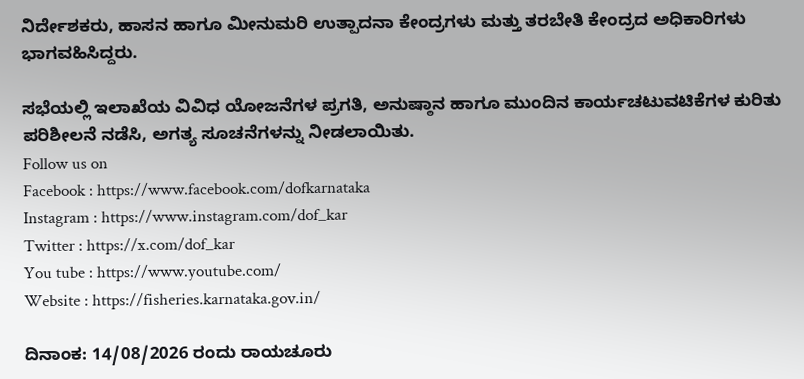ನಿರ್ದೇಶಕರು, ಹಾಸನ ಹಾಗೂ ಮೀನುಮರಿ ಉತ್ಪಾದನಾ ಕೇಂದ್ರಗಳು ಮತ್ತು ತರಬೇತಿ ಕೇಂದ್ರದ ಅಧಿಕಾರಿಗಳು ಭಾಗವಹಿಸಿದ್ದರು.

ಸಭೆಯಲ್ಲಿ ಇಲಾಖೆಯ ವಿವಿಧ ಯೋಜನೆಗಳ ಪ್ರಗತಿ, ಅನುಷ್ಠಾನ ಹಾಗೂ ಮುಂದಿನ ಕಾರ್ಯಚಟುವಟಿಕೆಗಳ ಕುರಿತು ಪರಿಶೀಲನೆ ನಡೆಸಿ, ಅಗತ್ಯ ಸೂಚನೆಗಳನ್ನು ನೀಡಲಾಯಿತು.
Follow us on
Facebook : https://www.facebook.com/dofkarnataka
Instagram : https://www.instagram.com/dof_kar
Twitter : https://x.com/dof_kar
You tube : https://www.youtube.com/
Website : https://fisheries.karnataka.gov.in/

ದಿನಾಂಕ: 14/08/2026 ರಂದು ರಾಯಚೂರು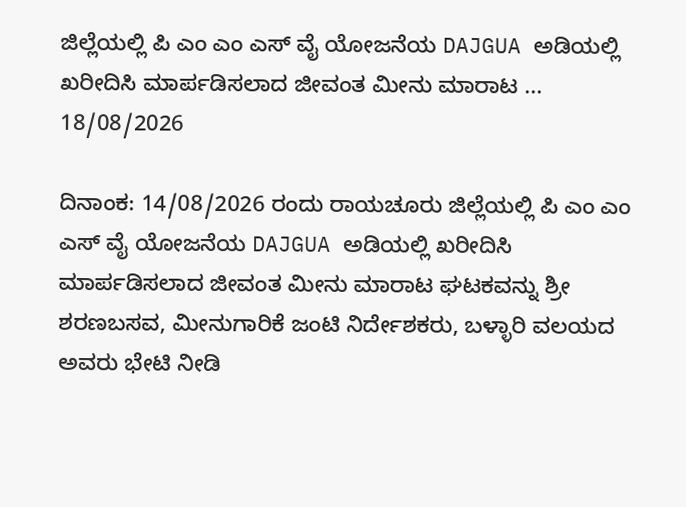ಜಿಲ್ಲೆಯಲ್ಲಿ ಪಿ ಎಂ ಎಂ ಎಸ್ ವೈ ಯೋಜನೆಯ DAJGUA ಅಡಿಯಲ್ಲಿ ಖರೀದಿಸಿ ಮಾರ್ಪಡಿಸಲಾದ ಜೀವಂತ ಮೀನು ಮಾರಾಟ ...
18/08/2026

ದಿನಾಂಕ: 14/08/2026 ರಂದು ರಾಯಚೂರು ಜಿಲ್ಲೆಯಲ್ಲಿ ಪಿ ಎಂ ಎಂ ಎಸ್ ವೈ ಯೋಜನೆಯ DAJGUA ಅಡಿಯಲ್ಲಿ ಖರೀದಿಸಿ ಮಾರ್ಪಡಿಸಲಾದ ಜೀವಂತ ಮೀನು ಮಾರಾಟ ಘಟಕವನ್ನು ಶ್ರೀ ಶರಣಬಸವ, ಮೀನುಗಾರಿಕೆ ಜಂಟಿ ನಿರ್ದೇಶಕರು, ಬಳ್ಳಾರಿ ವಲಯದ ಅವರು ಭೇಟಿ ನೀಡಿ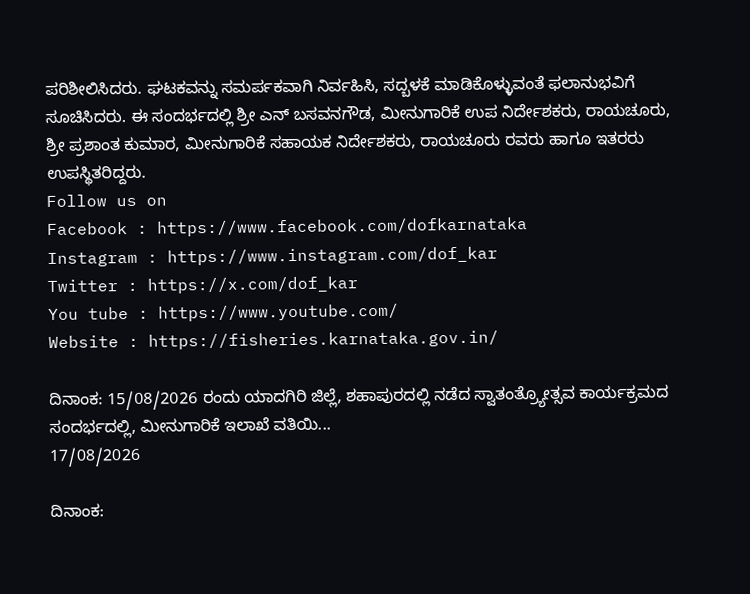ಪರಿಶೀಲಿಸಿದರು. ಘಟಕವನ್ನು ಸಮರ್ಪಕವಾಗಿ ನಿರ್ವಹಿಸಿ, ಸದ್ಬಳಕೆ ಮಾಡಿಕೊಳ್ಳುವಂತೆ ಫಲಾನುಭವಿಗೆ ಸೂಚಿಸಿದರು. ಈ ಸಂದರ್ಭದಲ್ಲಿ ಶ್ರೀ ಎನ್ ಬಸವನಗೌಡ, ಮೀನುಗಾರಿಕೆ ಉಪ ನಿರ್ದೇಶಕರು, ರಾಯಚೂರು, ಶ್ರೀ ಪ್ರಶಾಂತ ಕುಮಾರ, ಮೀನುಗಾರಿಕೆ ಸಹಾಯಕ ನಿರ್ದೇಶಕರು, ರಾಯಚೂರು ರವರು ಹಾಗೂ ಇತರರು ಉಪಸ್ಥಿತರಿದ್ದರು.
Follow us on
Facebook : https://www.facebook.com/dofkarnataka
Instagram : https://www.instagram.com/dof_kar
Twitter : https://x.com/dof_kar
You tube : https://www.youtube.com/
Website : https://fisheries.karnataka.gov.in/

ದಿನಾಂಕ: 15/08/2026 ರಂದು ಯಾದಗಿರಿ ಜಿಲ್ಲೆ, ಶಹಾಪುರದಲ್ಲಿ ನಡೆದ ಸ್ವಾತಂತ್ರ್ಯೋತ್ಸವ ಕಾರ್ಯಕ್ರಮದ ಸಂದರ್ಭದಲ್ಲಿ, ಮೀನುಗಾರಿಕೆ ಇಲಾಖೆ ವತಿಯಿ...
17/08/2026

ದಿನಾಂಕ: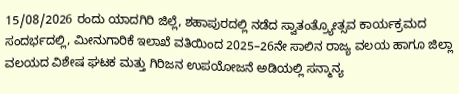15/08/2026 ರಂದು ಯಾದಗಿರಿ ಜಿಲ್ಲೆ, ಶಹಾಪುರದಲ್ಲಿ ನಡೆದ ಸ್ವಾತಂತ್ರ್ಯೋತ್ಸವ ಕಾರ್ಯಕ್ರಮದ ಸಂದರ್ಭದಲ್ಲಿ, ಮೀನುಗಾರಿಕೆ ಇಲಾಖೆ ವತಿಯಿಂದ 2025–26ನೇ ಸಾಲಿನ ರಾಜ್ಯ ವಲಯ ಹಾಗೂ ಜಿಲ್ಲಾ ವಲಯದ ವಿಶೇಷ ಘಟಕ ಮತ್ತು ಗಿರಿಜನ ಉಪಯೋಜನೆ ಅಡಿಯಲ್ಲಿ ಸನ್ಮಾನ್ಯ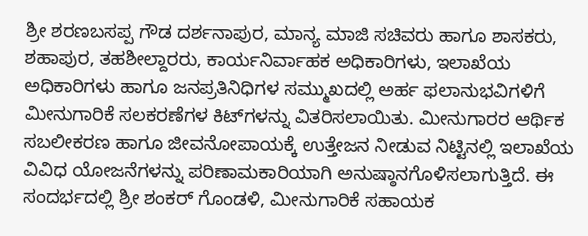ಶ್ರೀ ಶರಣಬಸಪ್ಪ ಗೌಡ ದರ್ಶನಾಪುರ, ಮಾನ್ಯ ಮಾಜಿ ಸಚಿವರು ಹಾಗೂ ಶಾಸಕರು, ಶಹಾಪುರ, ತಹಶೀಲ್ದಾರರು, ಕಾರ್ಯನಿರ್ವಾಹಕ ಅಧಿಕಾರಿಗಳು, ಇಲಾಖೆಯ ಅಧಿಕಾರಿಗಳು ಹಾಗೂ ಜನಪ್ರತಿನಿಧಿಗಳ ಸಮ್ಮುಖದಲ್ಲಿ ಅರ್ಹ ಫಲಾನುಭವಿಗಳಿಗೆ ಮೀನುಗಾರಿಕೆ ಸಲಕರಣೆಗಳ ಕಿಟ್‌ಗಳನ್ನು ವಿತರಿಸಲಾಯಿತು. ಮೀನುಗಾರರ ಆರ್ಥಿಕ ಸಬಲೀಕರಣ ಹಾಗೂ ಜೀವನೋಪಾಯಕ್ಕೆ ಉತ್ತೇಜನ ನೀಡುವ ನಿಟ್ಟಿನಲ್ಲಿ ಇಲಾಖೆಯ ವಿವಿಧ ಯೋಜನೆಗಳನ್ನು ಪರಿಣಾಮಕಾರಿಯಾಗಿ ಅನುಷ್ಠಾನಗೊಳಿಸಲಾಗುತ್ತಿದೆ. ಈ ಸಂದರ್ಭದಲ್ಲಿ ಶ್ರೀ ಶಂಕರ್ ಗೊಂಡಳಿ, ಮೀನುಗಾರಿಕೆ ಸಹಾಯಕ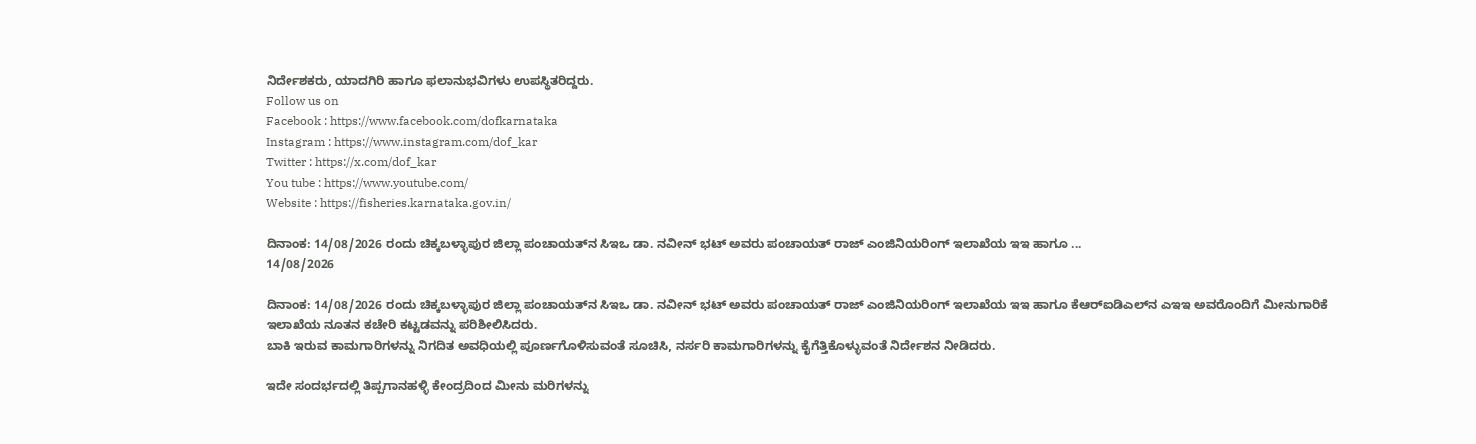ನಿರ್ದೇಶಕರು, ಯಾದಗಿರಿ ಹಾಗೂ ಫಲಾನುಭವಿಗಳು ಉಪಸ್ಥಿತರಿದ್ದರು.
Follow us on
Facebook : https://www.facebook.com/dofkarnataka
Instagram : https://www.instagram.com/dof_kar
Twitter : https://x.com/dof_kar
You tube : https://www.youtube.com/
Website : https://fisheries.karnataka.gov.in/

ದಿನಾಂಕ: 14/08/2026 ರಂದು ಚಿಕ್ಕಬಳ್ಳಾಪುರ ಜಿಲ್ಲಾ ಪಂಚಾಯತ್‌ನ ಸಿಇಒ ಡಾ. ನವೀನ್ ಭಟ್ ಅವರು ಪಂಚಾಯತ್ ರಾಜ್ ಎಂಜಿನಿಯರಿಂಗ್ ಇಲಾಖೆಯ ಇಇ ಹಾಗೂ ...
14/08/2026

ದಿನಾಂಕ: 14/08/2026 ರಂದು ಚಿಕ್ಕಬಳ್ಳಾಪುರ ಜಿಲ್ಲಾ ಪಂಚಾಯತ್‌ನ ಸಿಇಒ ಡಾ. ನವೀನ್ ಭಟ್ ಅವರು ಪಂಚಾಯತ್ ರಾಜ್ ಎಂಜಿನಿಯರಿಂಗ್ ಇಲಾಖೆಯ ಇಇ ಹಾಗೂ ಕೆಆರ್‌ಐಡಿಎಲ್‌ನ ಎಇಇ ಅವರೊಂದಿಗೆ ಮೀನುಗಾರಿಕೆ ಇಲಾಖೆಯ ನೂತನ ಕಚೇರಿ ಕಟ್ಟಡವನ್ನು ಪರಿಶೀಲಿಸಿದರು.
ಬಾಕಿ ಇರುವ ಕಾಮಗಾರಿಗಳನ್ನು ನಿಗದಿತ ಅವಧಿಯಲ್ಲಿ ಪೂರ್ಣಗೊಳಿಸುವಂತೆ ಸೂಚಿಸಿ, ನರ್ಸರಿ ಕಾಮಗಾರಿಗಳನ್ನು ಕೈಗೆತ್ತಿಕೊಳ್ಳುವಂತೆ ನಿರ್ದೇಶನ ನೀಡಿದರು.

ಇದೇ ಸಂದರ್ಭದಲ್ಲಿ ತಿಪ್ಪಗಾನಹಳ್ಳಿ ಕೇಂದ್ರದಿಂದ ಮೀನು ಮರಿಗಳನ್ನು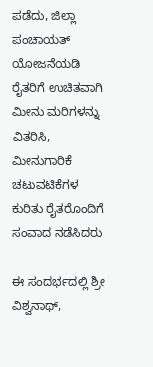ಪಡೆದು, ಜಿಲ್ಲಾ ಪಂಚಾಯತ್ ಯೋಜನೆಯಡಿ ರೈತರಿಗೆ ಉಚಿತವಾಗಿ ಮೀನು ಮರಿಗಳನ್ನು ವಿತರಿಸಿ, ಮೀನುಗಾರಿಕೆ ಚಟುವಟಿಕೆಗಳ ಕುರಿತು ರೈತರೊಂದಿಗೆ ಸಂವಾದ ನಡೆಸಿದರು

ಈ ಸಂದರ್ಭದಲ್ಲಿ ಶ್ರೀ ವಿಶ್ವನಾಥ್,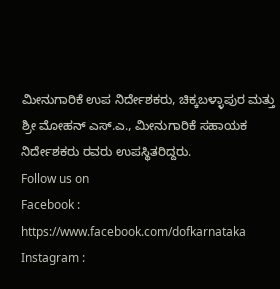ಮೀನುಗಾರಿಕೆ ಉಪ ನಿರ್ದೇಶಕರು, ಚಿಕ್ಕಬಳ್ಳಾಪುರ ಮತ್ತು ಶ್ರೀ ಮೋಹನ್ ಎಸ್.ಎ., ಮೀನುಗಾರಿಕೆ ಸಹಾಯಕ ನಿರ್ದೇಶಕರು ರವರು ಉಪಸ್ಥಿತರಿದ್ದರು.
Follow us on
Facebook : https://www.facebook.com/dofkarnataka
Instagram :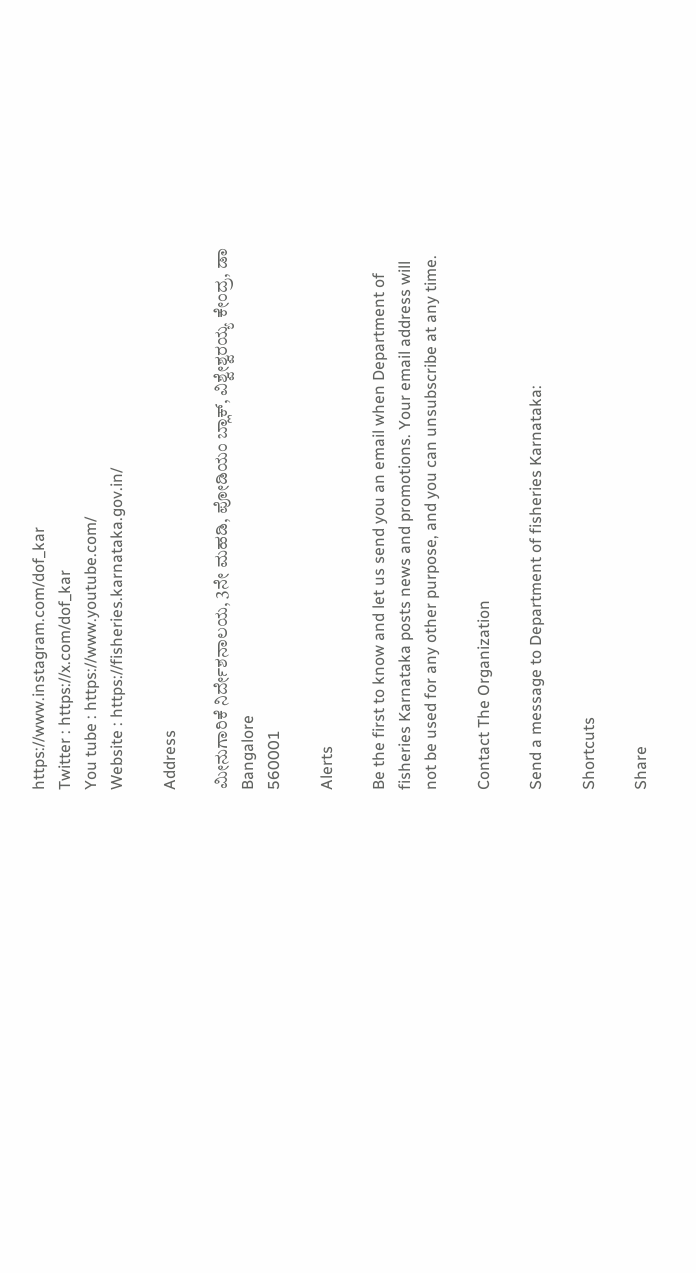https://www.instagram.com/dof_kar
Twitter : https://x.com/dof_kar
You tube : https://www.youtube.com/
Website : https://fisheries.karnataka.gov.in/

Address

ಮೀನುಗಾರಿಕೆ ನಿರ್ದೇಶನಾಲಯ, 3ನೇ ಮಹಡಿ, ಪೋಡಿಯಂ ಬ್ಲಾಕ್, ವಿಶ್ವೇಶ್ವರಯ್ಯ ಕೇಂದ್ರ, ಡಾ
Bangalore
560001

Alerts

Be the first to know and let us send you an email when Department of fisheries Karnataka posts news and promotions. Your email address will not be used for any other purpose, and you can unsubscribe at any time.

Contact The Organization

Send a message to Department of fisheries Karnataka:

Shortcuts

Share